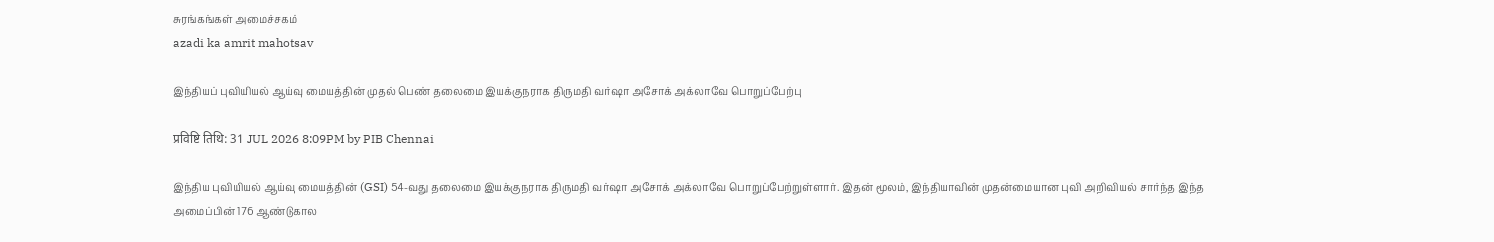சுரங்கங்கள் அமைச்சகம்
azadi ka amrit mahotsav

இந்தியப் புவியியல் ஆய்வு மையத்தின் முதல் பெண் தலைமை இயக்குநராக திருமதி வர்ஷா அசோக் அக்லாவே பொறுப்பேற்பு

प्रविष्टि तिथि: 31 JUL 2026 8:09PM by PIB Chennai

இந்திய புவியியல் ஆய்வு மையத்தின் (GSI) 54-வது தலைமை இயக்குநராக திருமதி வர்ஷா அசோக் அக்லாவே பொறுப்பேற்றுள்ளார். இதன் மூலம், இந்தியாவின் முதன்மையான புவி அறிவியல் சார்ந்த இந்த அமைப்பின் 176 ஆண்டுகால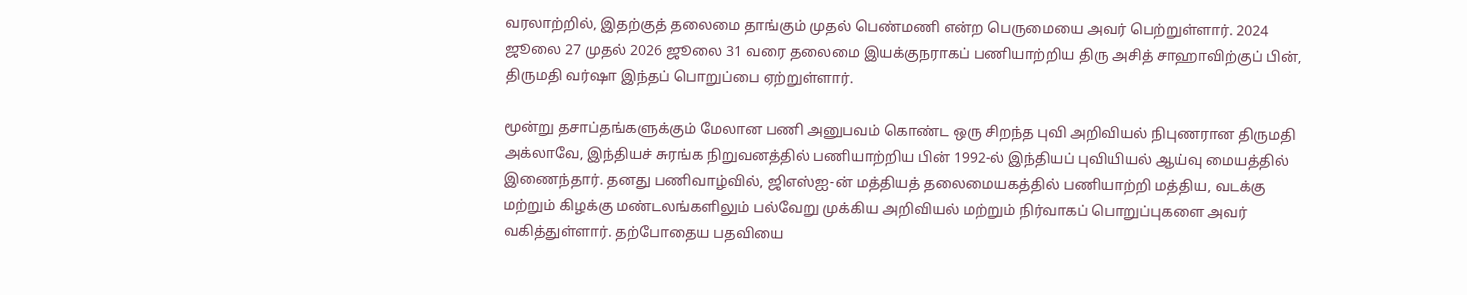வரலாற்றில், இதற்குத் தலைமை தாங்கும் முதல் பெண்மணி என்ற பெருமையை அவர் பெற்றுள்ளார். 2024 ஜூலை 27 முதல் 2026 ஜூலை 31 வரை தலைமை இயக்குநராகப் பணியாற்றிய திரு அசித் சாஹாவிற்குப் பின், திருமதி வர்ஷா இந்தப் பொறுப்பை ஏற்றுள்ளார்.

மூன்று தசாப்தங்களுக்கும் மேலான பணி அனுபவம் கொண்ட ஒரு சிறந்த புவி அறிவியல் நிபுணரான திருமதி அக்லாவே, இந்தியச் சுரங்க நிறுவனத்தில் பணியாற்றிய பின் 1992-ல் இந்தியப் புவியியல் ஆய்வு மையத்தில் இணைந்தார். தனது பணிவாழ்வில், ஜிஎஸ்ஐ-ன் மத்தியத் தலைமையகத்தில் பணியாற்றி மத்திய, வடக்கு மற்றும் கிழக்கு மண்டலங்களிலும் பல்வேறு முக்கிய அறிவியல் மற்றும் நிர்வாகப் பொறுப்புகளை அவர் வகித்துள்ளார். தற்போதைய பதவியை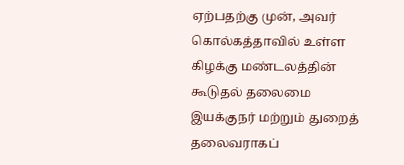ஏற்பதற்கு முன், அவர் கொல்கத்தாவில் உள்ள கிழக்கு மண்டலத்தின் கூடுதல் தலைமை இயக்குநர் மற்றும் துறைத் தலைவராகப்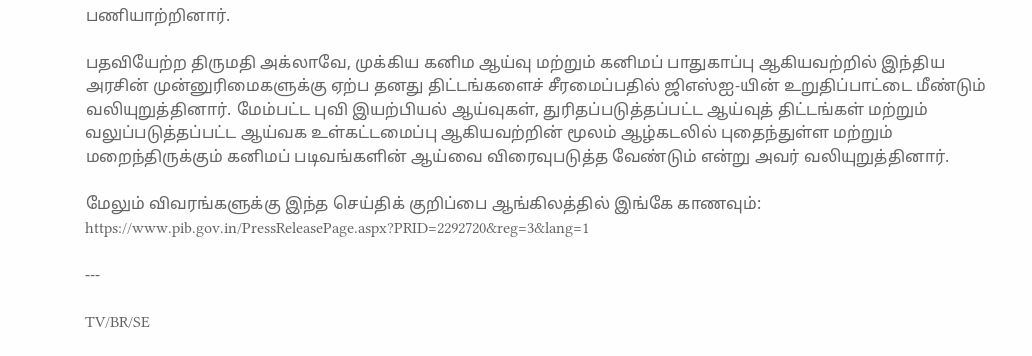பணியாற்றினார்.

பதவியேற்ற திருமதி அக்லாவே, முக்கிய கனிம ஆய்வு மற்றும் கனிமப் பாதுகாப்பு ஆகியவற்றில் இந்திய அரசின் முன்னுரிமைகளுக்கு ஏற்ப தனது திட்டங்களைச் சீரமைப்பதில் ஜிஎஸ்ஐ-யின் உறுதிப்பாட்டை மீண்டும் வலியுறுத்தினார். மேம்பட்ட புவி இயற்பியல் ஆய்வுகள், துரிதப்படுத்தப்பட்ட ஆய்வுத் திட்டங்கள் மற்றும் வலுப்படுத்தப்பட்ட ஆய்வக உள்கட்டமைப்பு ஆகியவற்றின் மூலம் ஆழ்கடலில் புதைந்துள்ள மற்றும் மறைந்திருக்கும் கனிமப் படிவங்களின் ஆய்வை விரைவுபடுத்த வேண்டும் என்று அவர் வலியுறுத்தினார்.

மேலும் விவரங்களுக்கு இந்த செய்திக் குறிப்பை ஆங்கிலத்தில் இங்கே காணவும்: https://www.pib.gov.in/PressReleasePage.aspx?PRID=2292720&reg=3&lang=1

---

TV/BR/SE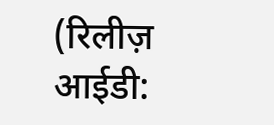(रिलीज़ आईडी: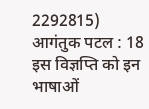2292815) आगंतुक पटल : 18
इस विज्ञप्ति को इन भाषाओं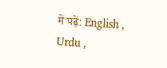में पढ़ें: English , Urdu ,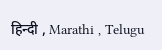हिन्दी , Marathi , Telugu